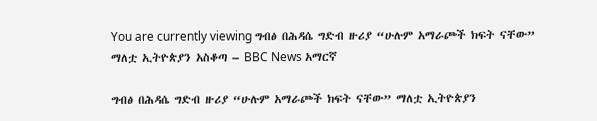You are currently viewing ግብፅ በሕዳሴ ግድብ ዙሪያ “ሁሉም አማራጮች ክፍት ናቸው” ማለቷ ኢትዮጵያን አስቆጣ – BBC News አማርኛ

ግብፅ በሕዳሴ ግድብ ዙሪያ “ሁሉም አማራጮች ክፍት ናቸው” ማለቷ ኢትዮጵያን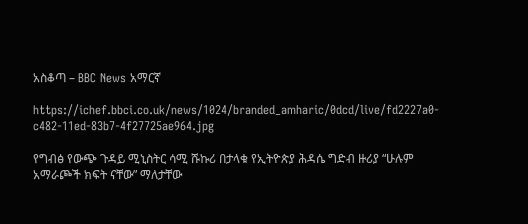አስቆጣ – BBC News አማርኛ

https://ichef.bbci.co.uk/news/1024/branded_amharic/0dcd/live/fd2227a0-c482-11ed-83b7-4f27725ae964.jpg

የግብፅ የውጭ ጉዳይ ሚኒስትር ሳሚ ሹኩሪ በታላቁ የኢትዮጵያ ሕዳሴ ግድብ ዙሪያ “ሁሉም አማራጮች ክፍት ናቸው” ማለታቸው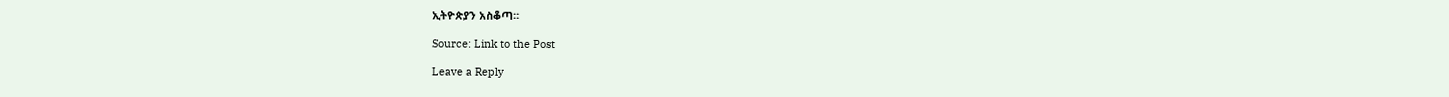ኢትዮጵያን አስቆጣ።

Source: Link to the Post

Leave a Reply